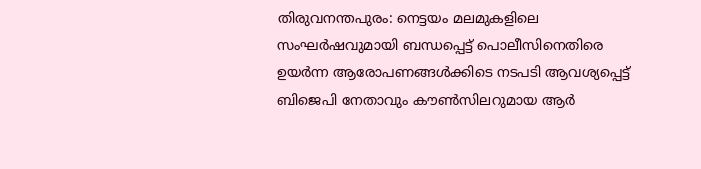തിരുവനന്തപുരം: നെട്ടയം മലമുകളിലെ സംഘർഷവുമായി ബന്ധപ്പെട്ട് പൊലീസിനെതിരെ ഉയർന്ന ആരോപണങ്ങൾക്കിടെ നടപടി ആവശ്യപ്പെട്ട് ബിജെപി നേതാവും കൗൺസിലറുമായ ആർ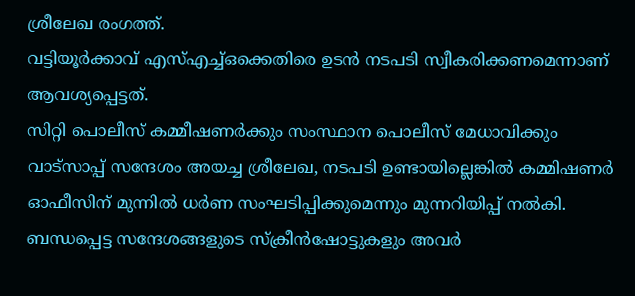ശ്രീലേഖ രംഗത്ത്.
വട്ടിയൂർക്കാവ് എസ്എച്ച്ഒക്കെതിരെ ഉടൻ നടപടി സ്വീകരിക്കണമെന്നാണ് ആവശ്യപ്പെട്ടത്.
സിറ്റി പൊലീസ് കമ്മീഷണർക്കും സംസ്ഥാന പൊലീസ് മേധാവിക്കും വാട്സാപ്പ് സന്ദേശം അയച്ച ശ്രീലേഖ, നടപടി ഉണ്ടായില്ലെങ്കിൽ കമ്മിഷണർ ഓഫീസിന് മുന്നിൽ ധർണ സംഘടിപ്പിക്കുമെന്നും മുന്നറിയിപ്പ് നൽകി.
ബന്ധപ്പെട്ട സന്ദേശങ്ങളുടെ സ്ക്രീൻഷോട്ടുകളും അവർ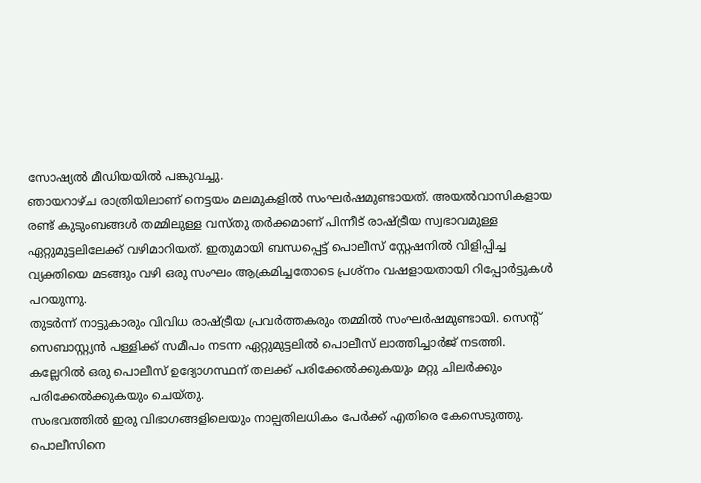സോഷ്യൽ മീഡിയയിൽ പങ്കുവച്ചു.
ഞായറാഴ്ച രാത്രിയിലാണ് നെട്ടയം മലമുകളിൽ സംഘർഷമുണ്ടായത്. അയൽവാസികളായ രണ്ട് കുടുംബങ്ങൾ തമ്മിലുള്ള വസ്തു തർക്കമാണ് പിന്നീട് രാഷ്ട്രീയ സ്വഭാവമുള്ള ഏറ്റുമുട്ടലിലേക്ക് വഴിമാറിയത്. ഇതുമായി ബന്ധപ്പെട്ട് പൊലീസ് സ്റ്റേഷനിൽ വിളിപ്പിച്ച വ്യക്തിയെ മടങ്ങും വഴി ഒരു സംഘം ആക്രമിച്ചതോടെ പ്രശ്നം വഷളായതായി റിപ്പോർട്ടുകൾ പറയുന്നു.
തുടർന്ന് നാട്ടുകാരും വിവിധ രാഷ്ട്രീയ പ്രവർത്തകരും തമ്മിൽ സംഘർഷമുണ്ടായി. സെന്റ് സെബാസ്റ്റ്യൻ പള്ളിക്ക് സമീപം നടന്ന ഏറ്റുമുട്ടലിൽ പൊലീസ് ലാത്തിച്ചാർജ് നടത്തി. കല്ലേറിൽ ഒരു പൊലീസ് ഉദ്യോഗസ്ഥന് തലക്ക് പരിക്കേൽക്കുകയും മറ്റു ചിലർക്കും പരിക്കേൽക്കുകയും ചെയ്തു.
സംഭവത്തിൽ ഇരു വിഭാഗങ്ങളിലെയും നാല്പതിലധികം പേർക്ക് എതിരെ കേസെടുത്തു. പൊലീസിനെ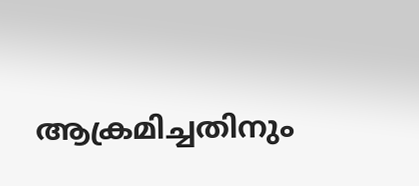ആക്രമിച്ചതിനും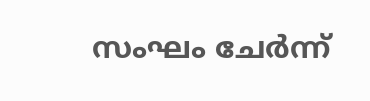സംഘം ചേർന്ന്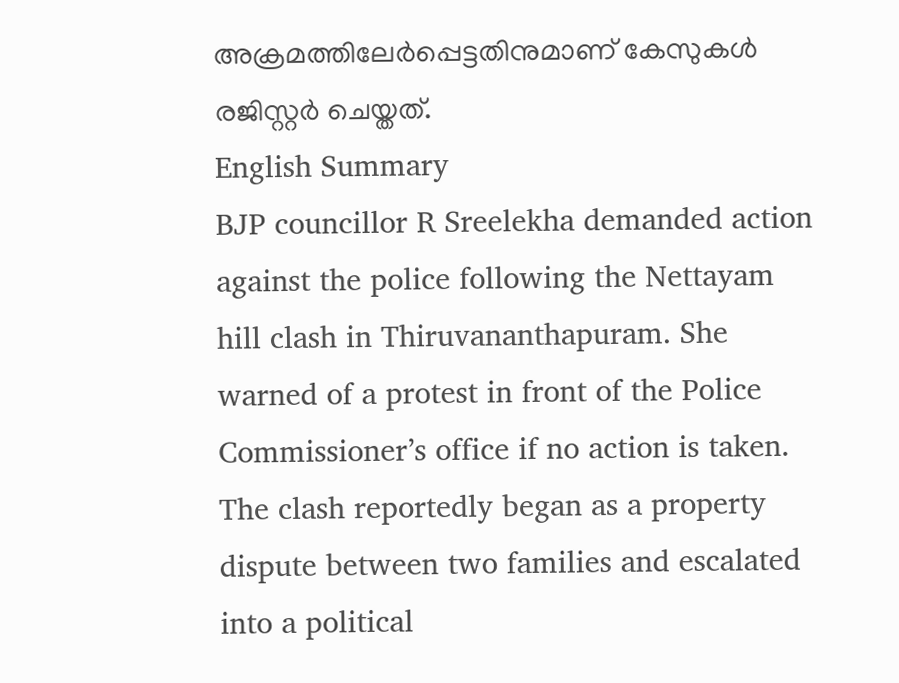അക്രമത്തിലേർപ്പെട്ടതിനുമാണ് കേസുകൾ രജിസ്റ്റർ ചെയ്തത്.
English Summary
BJP councillor R Sreelekha demanded action against the police following the Nettayam hill clash in Thiruvananthapuram. She warned of a protest in front of the Police Commissioner’s office if no action is taken. The clash reportedly began as a property dispute between two families and escalated into a political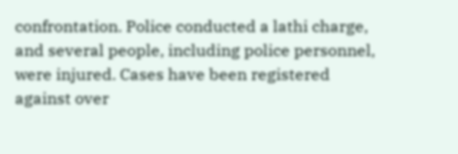confrontation. Police conducted a lathi charge, and several people, including police personnel, were injured. Cases have been registered against over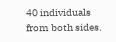40 individuals from both sides.